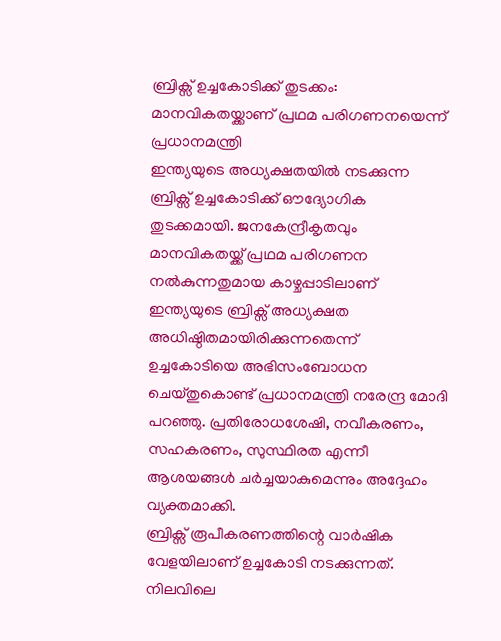ബ്രിക്സ് ഉച്ചകോടിക്ക് തുടക്കം: മാനവികതയ്ക്കാണ് പ്രഥമ പരിഗണനയെന്ന് പ്രധാനമന്ത്രി
ഇന്ത്യയുടെ അധ്യക്ഷതയിൽ നടക്കുന്ന ബ്രിക്സ് ഉച്ചകോടിക്ക് ഔദ്യോഗിക തുടക്കമായി. ജനകേന്ദ്രീകൃതവും മാനവികതയ്ക്ക് പ്രഥമ പരിഗണന നൽകുന്നതുമായ കാഴ്ചപ്പാടിലാണ് ഇന്ത്യയുടെ ബ്രിക്സ് അധ്യക്ഷത അധിഷ്ഠിതമായിരിക്കുന്നതെന്ന് ഉച്ചകോടിയെ അഭിസംബോധന ചെയ്തുകൊണ്ട് പ്രധാനമന്ത്രി നരേന്ദ്ര മോദി പറഞ്ഞു. പ്രതിരോധശേഷി, നവീകരണം, സഹകരണം, സുസ്ഥിരത എന്നീ ആശയങ്ങൾ ചർച്ചയാകുമെന്നും അദ്ദേഹം വ്യക്തമാക്കി.
ബ്രിക്സ് രൂപീകരണത്തിന്റെ വാർഷിക വേളയിലാണ് ഉച്ചകോടി നടക്കുന്നത്. നിലവിലെ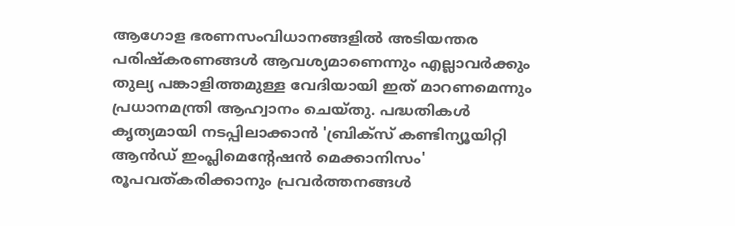ആഗോള ഭരണസംവിധാനങ്ങളിൽ അടിയന്തര പരിഷ്കരണങ്ങൾ ആവശ്യമാണെന്നും എല്ലാവർക്കും തുല്യ പങ്കാളിത്തമുള്ള വേദിയായി ഇത് മാറണമെന്നും പ്രധാനമന്ത്രി ആഹ്വാനം ചെയ്തു. പദ്ധതികൾ കൃത്യമായി നടപ്പിലാക്കാൻ 'ബ്രിക്സ് കണ്ടിന്യൂയിറ്റി ആൻഡ് ഇംപ്ലിമെന്റേഷൻ മെക്കാനിസം' രൂപവത്കരിക്കാനും പ്രവർത്തനങ്ങൾ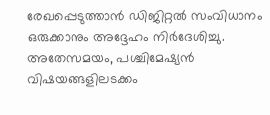രേഖപ്പെടുത്താൻ ഡിജിറ്റൽ സംവിധാനം ഒരുക്കാനും അദ്ദേഹം നിർദേശിച്ചു.
അതേസമയം, പശ്ചിമേഷ്യൻ വിഷയങ്ങളിലടക്കം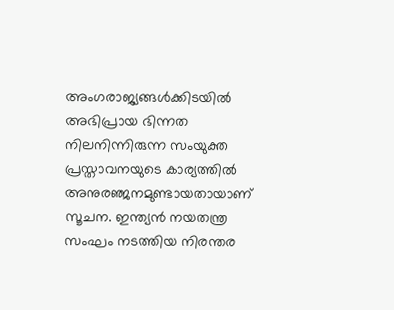അംഗരാജ്യങ്ങൾക്കിടയിൽ അഭിപ്രായ ഭിന്നത നിലനിന്നിരുന്ന സംയുക്ത പ്രസ്താവനയുടെ കാര്യത്തിൽ അനുരഞ്ജനമുണ്ടായതായാണ് സൂചന. ഇന്ത്യൻ നയതന്ത്ര സംഘം നടത്തിയ നിരന്തര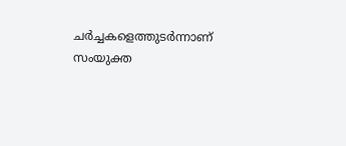ചർച്ചകളെത്തുടർന്നാണ് സംയുക്ത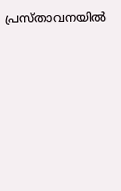പ്രസ്താവനയിൽ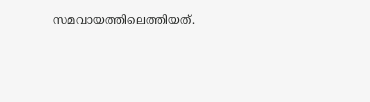സമവായത്തിലെത്തിയത്.